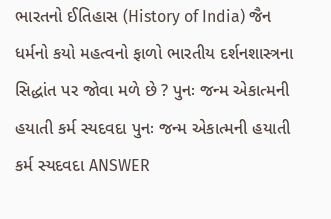ભારતનો ઈતિહાસ (History of India) જૈન ધર્મનો કયો મહત્વનો ફાળો ભારતીય દર્શનશાસ્ત્રના સિદ્ધાંત પર જોવા મળે છે ? પુનઃ જન્મ એકાત્મની હયાતી કર્મ સ્યદવદા પુનઃ જન્મ એકાત્મની હયાતી કર્મ સ્યદવદા ANSWER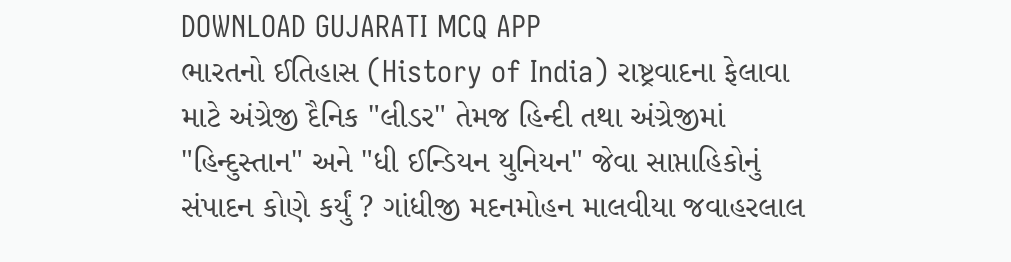DOWNLOAD GUJARATI MCQ APP
ભારતનો ઈતિહાસ (History of India) રાષ્ટ્રવાદના ફેલાવા માટે અંગ્રેજી દૈનિક "લીડર" તેમજ હિન્દી તથા અંગ્રેજીમાં "હિન્દુસ્તાન" અને "ધી ઈન્ડિયન યુનિયન" જેવા સાપ્તાહિકોનું સંપાદન કોણે કર્યું ? ગાંધીજી મદનમોહન માલવીયા જવાહરલાલ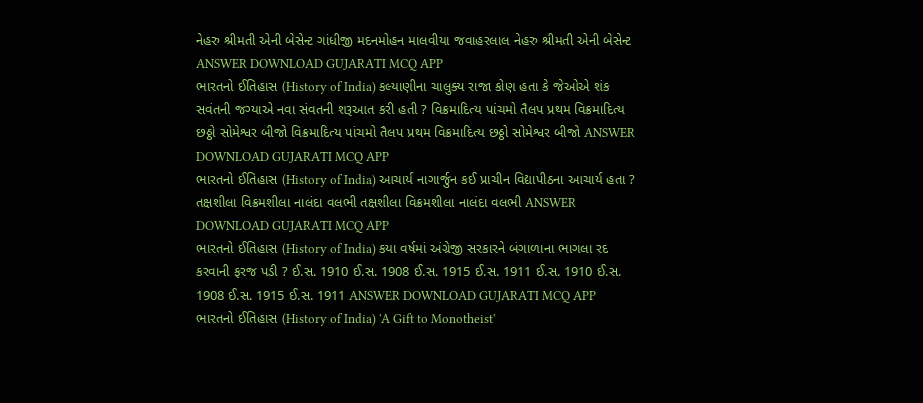નેહરુ શ્રીમતી એની બેસેન્ટ ગાંધીજી મદનમોહન માલવીયા જવાહરલાલ નેહરુ શ્રીમતી એની બેસેન્ટ ANSWER DOWNLOAD GUJARATI MCQ APP
ભારતનો ઈતિહાસ (History of India) કલ્યાણીના ચાલુક્ય રાજા કોણ હતા કે જેઓએ શંક સવંતની જગ્યાએ નવા સંવતની શરૂઆત કરી હતી ? વિક્રમાદિત્ય પાંચમો તૈલપ પ્રથમ વિક્રમાદિત્ય છઠ્ઠો સોમેશ્વર બીજો વિક્રમાદિત્ય પાંચમો તૈલપ પ્રથમ વિક્રમાદિત્ય છઠ્ઠો સોમેશ્વર બીજો ANSWER DOWNLOAD GUJARATI MCQ APP
ભારતનો ઈતિહાસ (History of India) આચાર્ય નાગાર્જુન કઈ પ્રાચીન વિદ્યાપીઠના આચાર્ય હતા ? તક્ષશીલા વિક્રમશીલા નાલંદા વલભી તક્ષશીલા વિક્રમશીલા નાલંદા વલભી ANSWER DOWNLOAD GUJARATI MCQ APP
ભારતનો ઈતિહાસ (History of India) કયા વર્ષમાં અંગ્રેજી સરકારને બંગાળાના ભાગલા રદ કરવાની ફરજ પડી ? ઈ.સ. 1910 ઈ.સ. 1908 ઈ.સ. 1915 ઈ.સ. 1911 ઈ.સ. 1910 ઈ.સ. 1908 ઈ.સ. 1915 ઈ.સ. 1911 ANSWER DOWNLOAD GUJARATI MCQ APP
ભારતનો ઈતિહાસ (History of India) 'A Gift to Monotheist'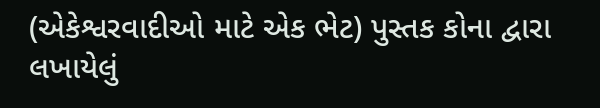(એકેશ્વરવાદીઓ માટે એક ભેટ) પુસ્તક કોના દ્વારા લખાયેલું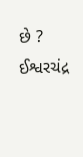છે ? ઈશ્વરચંદ્ર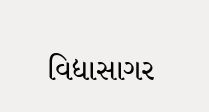વિદ્યાસાગર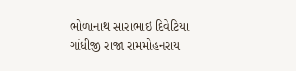ભોળાનાથ સારાભાઇ દિવેટિયા ગાંધીજી રાજા રામમોહનરાય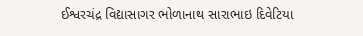ઈશ્વરચંદ્ર વિદ્યાસાગર ભોળાનાથ સારાભાઇ દિવેટિયા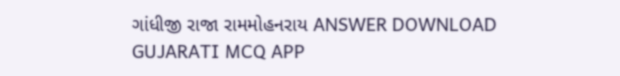ગાંધીજી રાજા રામમોહનરાય ANSWER DOWNLOAD GUJARATI MCQ APP